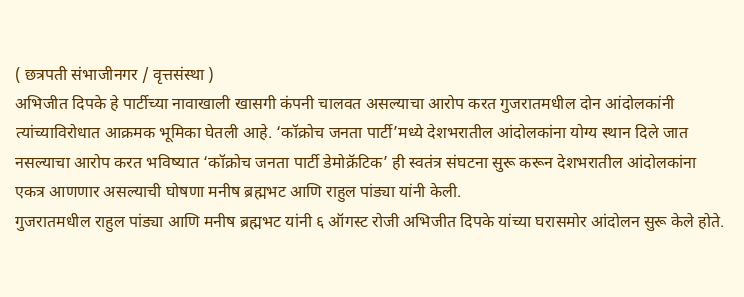( छत्रपती संभाजीनगर / वृत्तसंस्था )
अभिजीत दिपके हे पार्टीच्या नावाखाली खासगी कंपनी चालवत असल्याचा आरोप करत गुजरातमधील दोन आंदोलकांनी त्यांच्याविरोधात आक्रमक भूमिका घेतली आहे. ‘कॉक्रोच जनता पार्टी’मध्ये देशभरातील आंदोलकांना योग्य स्थान दिले जात नसल्याचा आरोप करत भविष्यात ‘कॉक्रोच जनता पार्टी डेमोक्रॅटिक’ ही स्वतंत्र संघटना सुरू करून देशभरातील आंदोलकांना एकत्र आणणार असल्याची घोषणा मनीष ब्रह्मभट आणि राहुल पांड्या यांनी केली.
गुजरातमधील राहुल पांड्या आणि मनीष ब्रह्मभट यांनी ६ ऑगस्ट रोजी अभिजीत दिपके यांच्या घरासमोर आंदोलन सुरू केले होते.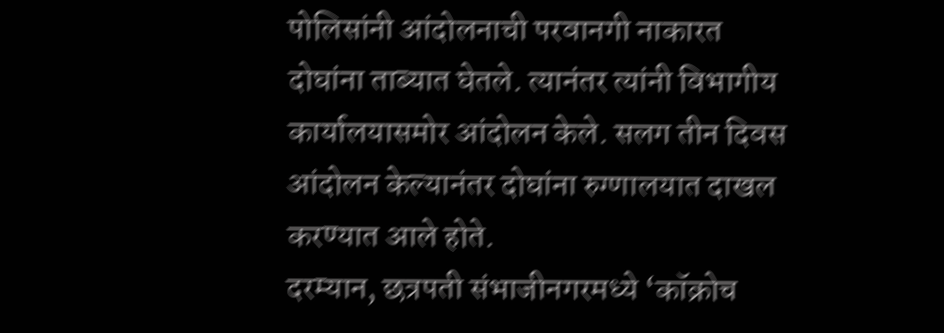पोलिसांनी आंदोलनाची परवानगी नाकारत दोघांना ताब्यात घेतले. त्यानंतर त्यांनी विभागीय कार्यालयासमोर आंदोलन केले. सलग तीन दिवस आंदोलन केल्यानंतर दोघांना रुग्णालयात दाखल करण्यात आले होते.
दरम्यान, छत्रपती संभाजीनगरमध्ये ‘कॉक्रोच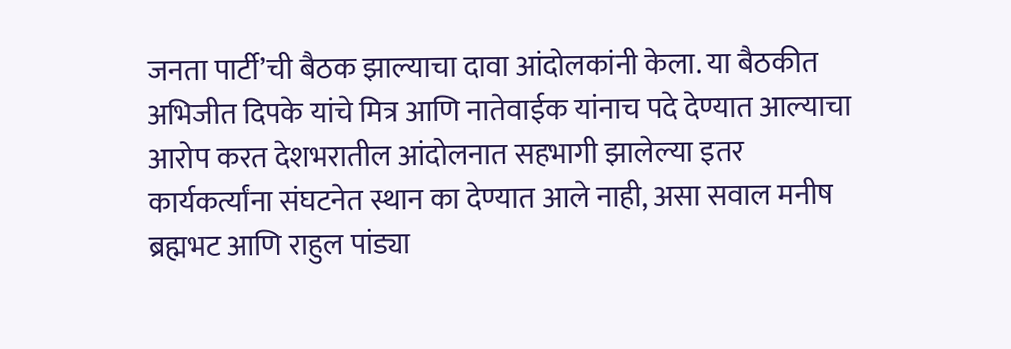जनता पार्टी’ची बैठक झाल्याचा दावा आंदोलकांनी केला. या बैठकीत अभिजीत दिपके यांचे मित्र आणि नातेवाईक यांनाच पदे देण्यात आल्याचा आरोप करत देशभरातील आंदोलनात सहभागी झालेल्या इतर कार्यकर्त्यांना संघटनेत स्थान का देण्यात आले नाही, असा सवाल मनीष ब्रह्मभट आणि राहुल पांड्या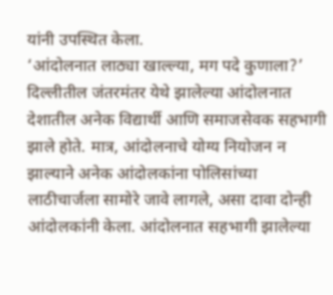यांनी उपस्थित केला.
‘आंदोलनात लाठ्या खाल्ल्या, मग पदे कुणाला?’
दिल्लीतील जंतरमंतर येथे झालेल्या आंदोलनात देशातील अनेक विद्यार्थी आणि समाजसेवक सहभागी झाले होते. मात्र, आंदोलनाचे योग्य नियोजन न झाल्याने अनेक आंदोलकांना पोलिसांच्या लाठीचार्जला सामोरे जावे लागले, असा दावा दोन्ही आंदोलकांनी केला. आंदोलनात सहभागी झालेल्या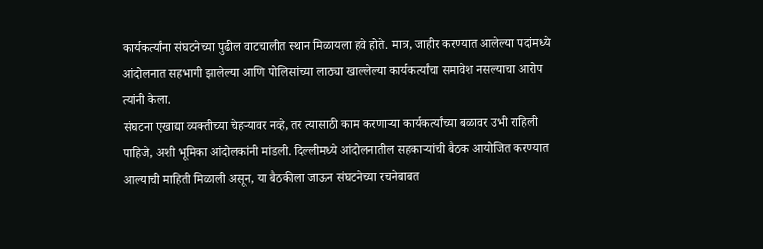कार्यकर्त्यांना संघटनेच्या पुढील वाटचालीत स्थान मिळायला हवे होते. मात्र, जाहीर करण्यात आलेल्या पदांमध्ये आंदोलनात सहभागी झालेल्या आणि पोलिसांच्या लाठ्या खाल्लेल्या कार्यकर्त्यांचा समावेश नसल्याचा आरोप त्यांनी केला.
संघटना एखाद्या व्यक्तीच्या चेहऱ्यावर नव्हे, तर त्यासाठी काम करणाऱ्या कार्यकर्त्यांच्या बळावर उभी राहिली पाहिजे, अशी भूमिका आंदोलकांनी मांडली. दिल्लीमध्ये आंदोलनातील सहकाऱ्यांची बैठक आयोजित करण्यात आल्याची माहिती मिळाली असून, या बैठकीला जाऊन संघटनेच्या रचनेबाबत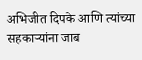अभिजीत दिपके आणि त्यांच्या सहकाऱ्यांना जाब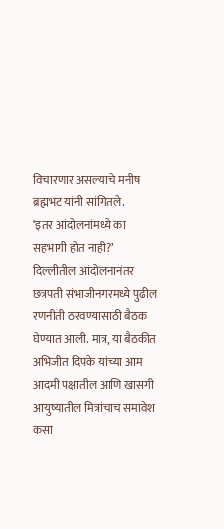विचारणार असल्याचे मनीष ब्रह्मभट यांनी सांगितले.
‘इतर आंदोलनांमध्ये का सहभागी होत नाही?’
दिल्लीतील आंदोलनानंतर छत्रपती संभाजीनगरमध्ये पुढील रणनीती ठरवण्यासाठी बैठक घेण्यात आली. मात्र, या बैठकीत अभिजीत दिपके यांच्या आम आदमी पक्षातील आणि खासगी आयुष्यातील मित्रांचाच समावेश कसा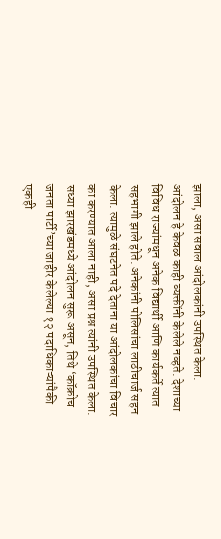झाला, असा सवाल आंदोलकांनी उपस्थित केला. आंदोलन हे केवळ काही व्यक्तींनी केलेले नव्हते. देशाच्या विविध राज्यांमधून अनेक विद्यार्थी आणि कार्यकर्ते त्यात सहभागी झाले होते. अनेकांनी पोलिसांचा लाठीचार्ज सहन केला. त्यामुळे संघटनेत पदे देताना या आंदोलकांचा विचार का करण्यात आला नाही, असा प्रश्न त्यांनी उपस्थित केला.
सध्या झारखंडमध्ये आंदोलन सुरू असून, तिथे ‘कॉक्रोच जनता पार्टी’च्या जाहीर केलेल्या १२ पदाधिकाऱ्यांपैकी एकही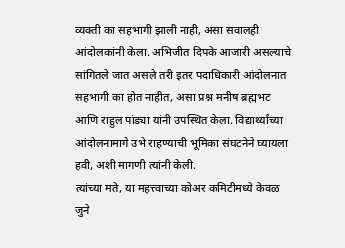व्यक्ती का सहभागी झाली नाही, असा सवालही आंदोलकांनी केला. अभिजीत दिपके आजारी असल्याचे सांगितले जात असले तरी इतर पदाधिकारी आंदोलनात सहभागी का होत नाहीत, असा प्रश्न मनीष ब्रह्मभट आणि राहुल पांड्या यांनी उपस्थित केला. विद्यार्थ्यांच्या आंदोलनामागे उभे राहण्याची भूमिका संघटनेने घ्यायला हवी, अशी मागणी त्यांनी केली.
त्यांच्या मते, या महत्त्वाच्या कोअर कमिटीमध्ये केवळ जुने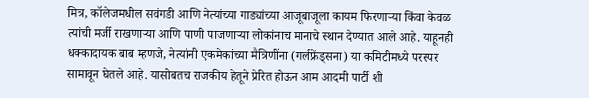मित्र, कॉलेजमधील सवंगडी आणि नेत्यांच्या गाड्यांच्या आजूबाजूला कायम फिरणाऱ्या किंवा केवळ त्यांची मर्जी राखणाऱ्या आणि पाणी पाजणाऱ्या लोकांनाच मानाचे स्थान देण्यात आले आहे. याहूनही धक्कादायक बाब म्हणजे, नेत्यांनी एकमेकांच्या मैत्रिणींना (गर्लफ्रेंड्सना) या कमिटीमध्ये परस्पर सामावून घेतले आहे. यासोबतच राजकीय हेतूने प्रेरित होऊन आम आदमी पार्टी शी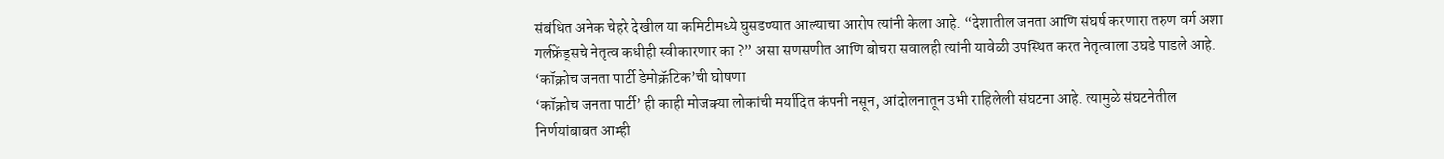संबंधित अनेक चेहरे देखील या कमिटीमध्ये घुसडण्यात आल्याचा आरोप त्यांनी केला आहे. “देशातील जनता आणि संघर्ष करणारा तरुण वर्ग अशा गर्लफ्रेंड्सचे नेतृत्व कधीही स्वीकारणार का ?” असा सणसणीत आणि बोचरा सवालही त्यांनी यावेळी उपस्थित करत नेतृत्वाला उघडे पाडले आहे.
‘कॉक्रोच जनता पार्टी डेमोक्रॅटिक’ची घोषणा
‘कॉक्रोच जनता पार्टी’ ही काही मोजक्या लोकांची मर्यादित कंपनी नसून, आंदोलनातून उभी राहिलेली संघटना आहे. त्यामुळे संघटनेतील निर्णयांबाबत आम्ही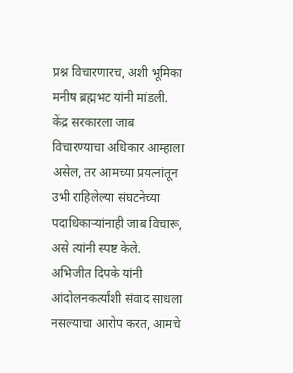प्रश्न विचारणारच, अशी भूमिका मनीष ब्रह्मभट यांनी मांडली.
केंद्र सरकारला जाब विचारण्याचा अधिकार आम्हाला असेल, तर आमच्या प्रयत्नांतून उभी राहिलेल्या संघटनेच्या पदाधिकाऱ्यांनाही जाब विचारू, असे त्यांनी स्पष्ट केले. अभिजीत दिपके यांनी आंदोलनकर्त्यांशी संवाद साधला नसल्याचा आरोप करत, आमचे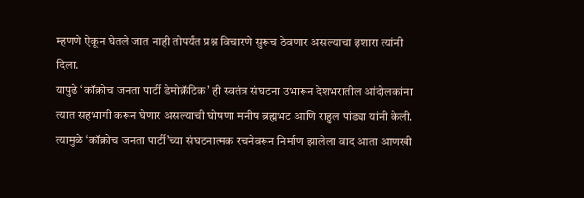म्हणणे ऐकून घेतले जात नाही तोपर्यंत प्रश्न विचारणे सुरूच ठेवणार असल्याचा इशारा त्यांनी दिला.
यापुढे ‘कॉक्रोच जनता पार्टी डेमोक्रॅटिक’ ही स्वतंत्र संघटना उभारून देशभरातील आंदोलकांना त्यात सहभागी करून घेणार असल्याची घोषणा मनीष ब्रह्मभट आणि राहुल पांड्या यांनी केली. त्यामुळे ‘कॉक्रोच जनता पार्टी’च्या संघटनात्मक रचनेवरून निर्माण झालेला वाद आता आणखी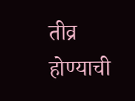तीव्र होण्याची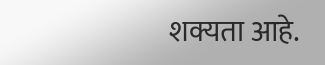शक्यता आहे.